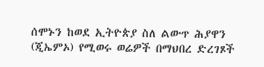ሰሞኑን ከወደ ኢትዮጵያ ስለ ልውጥ ሕያዋን (ጂኤምኦ) የሚወሩ ወሬዎች በማህበረ ድረገጾች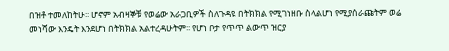በዝቶ ተመለከትሁ፡፡ ሆኖም አብዛኞቹ የወሬው አራጋቢዎች ስለጉዳዩ በትክክል የሚገነዘቡ ስላልሆነ የሚያሰራጩትም ወሬ መነሻው እንዴት እንደሆነ በትክክል አልተረዳሁትም፡፡ የሆነ ቦታ የጥጥ ልውጥ ዝርያ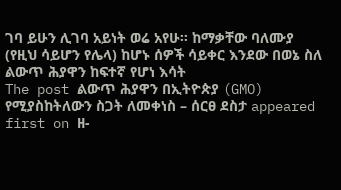ገባ ይሁን ሊገባ አይነት ወሬ አየሁ፡፡ ከማቃቸው ባለሙያ (የዚህ ሳይሆን የሌላ) ከሆኑ ሰዎች ሳይቀር እንደው በወኔ ስለ ልውጥ ሕያዋን ከፍተኛ የሆነ እሳት
The post ልውጥ ሕያዋን በኢትዮጵያ (GMO) የሚያስከትለውን ስጋት ለመቀነስ – ሰርፀ ደስታ appeared first on ዘ-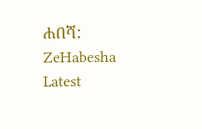ሐበሻ: ZeHabesha Latest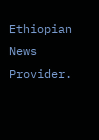Ethiopian News Provider.